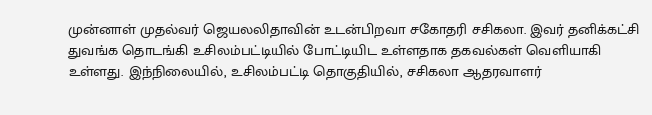முன்னாள் முதல்வர் ஜெயலலிதாவின் உடன்பிறவா சகோதரி சசிகலா. இவர் தனிக்கட்சி துவங்க தொடங்கி உசிலம்பட்டியில் போட்டியிட உள்ளதாக தகவல்கள் வெளியாகி உள்ளது. இந்நிலையில், உசிலம்பட்டி தொகுதியில், சசிகலா ஆதரவாளர்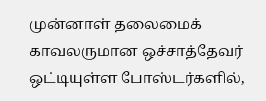முன்னாள் தலைமைக் காவலருமான ஒச்சாத்தேவர் ஒட்டியுள்ள போஸ்டர்களில்,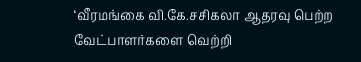‘வீரமங்கை வி.கே.சசிகலா ஆதரவு பெற்ற வேட்பாளர்களை வெற்றி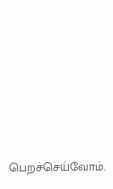பெறச்செய்வோம்.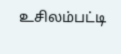உசிலம்பட்டி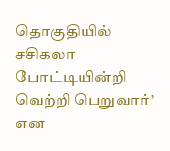தொகுதியில் சசிகலா போட்டியின்றி வெற்றி பெறுவார்’ என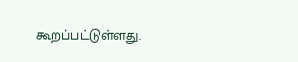கூறப்பட்டுள்ளது.